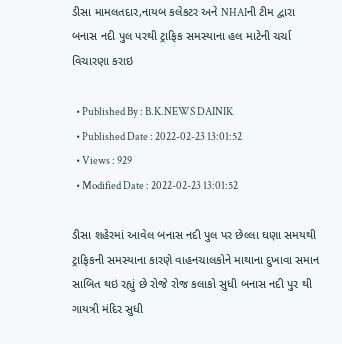ડીસા મામલતદાર,નાયબ કલેકટર અને NHAIની ટીમ દ્વારા બનાસ નદી પુલ પરથી ટ્રાફિક સમસ્યાના હલ માટેની ચર્ચા વિચારણા કરાઇ

  • Published By : B.K.NEWS DAINIK
  • Published Date : 2022-02-23 13:01:52
  • Views : 929
  • Modified Date : 2022-02-23 13:01:52

ડીસા શહેરમાં આવેલ બનાસ નદી પુલ પર છેલ્લા ઘણા સમયથી ટ્રાફિકની સમસ્યાના કારણે વાહનચાલકોને માથાના દુખાવા સમાન સાબિત થઇ રહ્યું છે રોજે રોજ કલાકો સુધી બનાસ નદી પુર થી ગાયત્રી મંદિર સુધી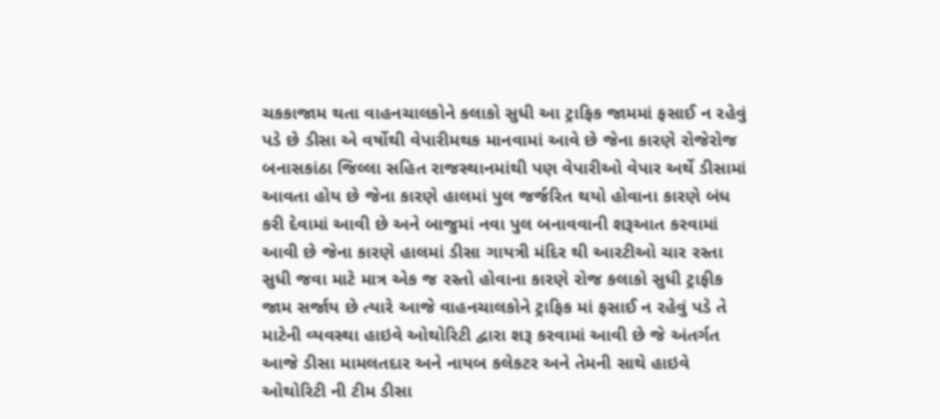ચકકાજામ થતા વાહનચાલકોને કલાકો સુધી આ ટ્રાફિક જામમાં ફસાઈ ન રહેવું પડે છે ડીસા એ વર્ષોથી વેપારીમથક માનવામાં આવે છે જેના કારણે રોજેરોજ બનાસકાંઠા જિલ્લા સહિત રાજસ્થાનમાંથી પણ વેપારીઓ વેપાર અર્થે ડીસામાં આવતા હોય છે જેના કારણે હાલમાં પુલ જર્જરિત થયો હોવાના કારણે બંધ કરી દેવામાં આવી છે અને બાજુમાં નવા પુલ બનાવવાની શરૂઆત કરવામાં આવી છે જેના કારણે હાલમાં ડીસા ગાયત્રી મંદિર થી આરટીઓ ચાર રસ્તા સુધી જવા માટે માત્ર એક જ રસ્તો હોવાના કારણે રોજ કલાકો સુધી ટ્રાફીક જામ સર્જાય છે ત્યારે આજે વાહનચાલકોને ટ્રાફિક માં ફસાઈ ન રહેવું પડે તે માટેની વ્યવસ્થા હાઇવે ઓથોરિટી દ્વારા શરૂ કરવામાં આવી છે જે અંતર્ગત આજે ડીસા મામલતદાર અને નાયબ કલેકટર અને તેમની સાથે હાઇવે ઓથોરિટી ની ટીમ ડીસા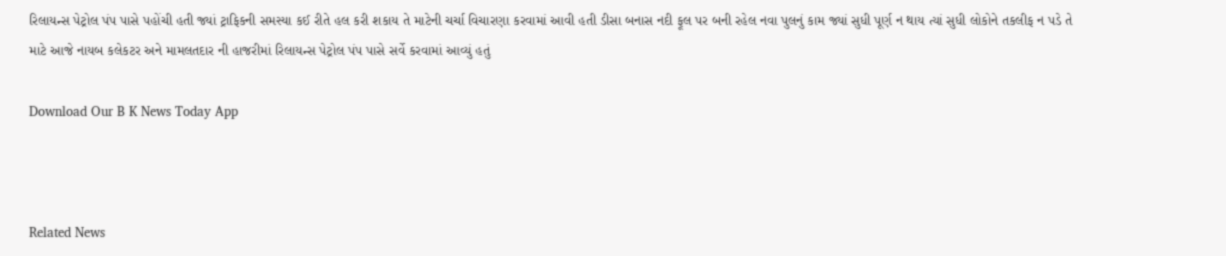રિલાયન્સ પેટ્રોલ પંપ પાસે પહોંચી હતી જ્યાં ટ્રાફિકની સમસ્યા કઈ રીતે હલ કરી શકાય તે માટેની ચર્ચા વિચારણા કરવામાં આવી હતી ડીસા બનાસ નદી ફૂલ પર બની રહેલ નવા પુલનું કામ જ્યાં સુધી પૂર્ણ ન થાય ત્યાં સુધી લોકોને તકલીફ ન પડે તે માટે આજે નાયબ કલેકટર અને મામલતદાર ની હાજરીમાં રિલાયન્સ પેટ્રોલ પંપ પાસે સર્વે કરવામાં આવ્યું હતું

Download Our B K News Today App



Related News